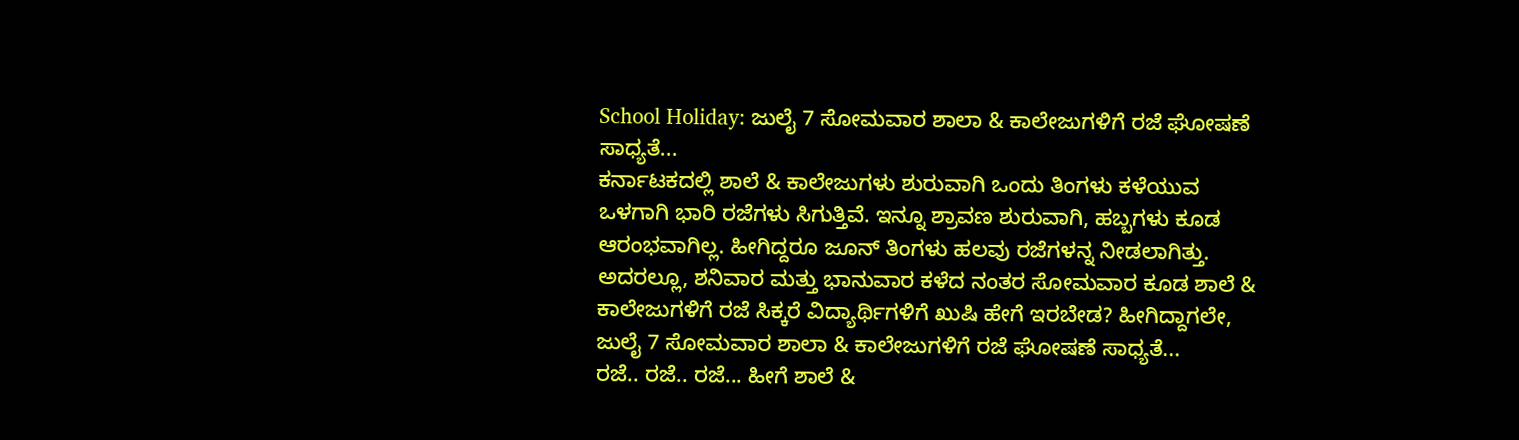School Holiday: ಜುಲೈ 7 ಸೋಮವಾರ ಶಾಲಾ & ಕಾಲೇಜುಗಳಿಗೆ ರಜೆ ಘೋಷಣೆ ಸಾಧ್ಯತೆ...
ಕರ್ನಾಟಕದಲ್ಲಿ ಶಾಲೆ & ಕಾಲೇಜುಗಳು ಶುರುವಾಗಿ ಒಂದು ತಿಂಗಳು ಕಳೆಯುವ ಒಳಗಾಗಿ ಭಾರಿ ರಜೆಗಳು ಸಿಗುತ್ತಿವೆ. ಇನ್ನೂ ಶ್ರಾವಣ ಶುರುವಾಗಿ, ಹಬ್ಬಗಳು ಕೂಡ ಆರಂಭವಾಗಿಲ್ಲ. ಹೀಗಿದ್ದರೂ ಜೂನ್ ತಿಂಗಳು ಹಲವು ರಜೆಗಳನ್ನ ನೀಡಲಾಗಿತ್ತು. ಅದರಲ್ಲೂ, ಶನಿವಾರ ಮತ್ತು ಭಾನುವಾರ ಕಳೆದ ನಂತರ ಸೋಮವಾರ ಕೂಡ ಶಾಲೆ & ಕಾಲೇಜುಗಳಿಗೆ ರಜೆ ಸಿಕ್ಕರೆ ವಿದ್ಯಾರ್ಥಿಗಳಿಗೆ ಖುಷಿ ಹೇಗೆ ಇರಬೇಡ? ಹೀಗಿದ್ದಾಗಲೇ, ಜುಲೈ 7 ಸೋಮವಾರ ಶಾಲಾ & ಕಾಲೇಜುಗಳಿಗೆ ರಜೆ ಘೋಷಣೆ ಸಾಧ್ಯತೆ...
ರಜೆ.. ರಜೆ.. ರಜೆ... ಹೀಗೆ ಶಾಲೆ &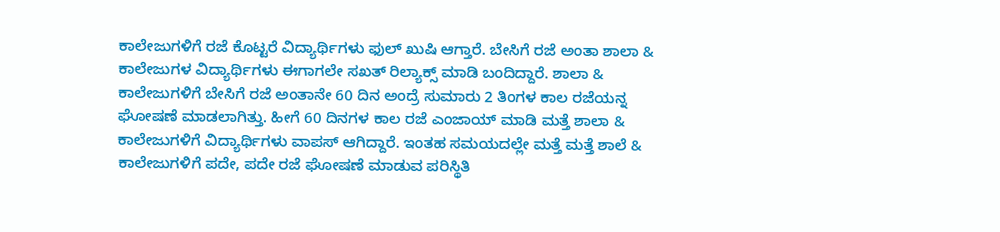ಕಾಲೇಜುಗಳಿಗೆ ರಜೆ ಕೊಟ್ಟರೆ ವಿದ್ಯಾರ್ಥಿಗಳು ಫುಲ್ ಖುಷಿ ಆಗ್ತಾರೆ. ಬೇಸಿಗೆ ರಜೆ ಅಂತಾ ಶಾಲಾ & ಕಾಲೇಜುಗಳ ವಿದ್ಯಾರ್ಥಿಗಳು ಈಗಾಗಲೇ ಸಖತ್ ರಿಲ್ಯಾಕ್ಸ್ ಮಾಡಿ ಬಂದಿದ್ದಾರೆ. ಶಾಲಾ & ಕಾಲೇಜುಗಳಿಗೆ ಬೇಸಿಗೆ ರಜೆ ಅಂತಾನೇ 60 ದಿನ ಅಂದ್ರೆ ಸುಮಾರು 2 ತಿಂಗಳ ಕಾಲ ರಜೆಯನ್ನ ಘೋಷಣೆ ಮಾಡಲಾಗಿತ್ತು. ಹೀಗೆ 60 ದಿನಗಳ ಕಾಲ ರಜೆ ಎಂಜಾಯ್ ಮಾಡಿ ಮತ್ತೆ ಶಾಲಾ & ಕಾಲೇಜುಗಳಿಗೆ ವಿದ್ಯಾರ್ಥಿಗಳು ವಾಪಸ್ ಆಗಿದ್ದಾರೆ. ಇಂತಹ ಸಮಯದಲ್ಲೇ ಮತ್ತೆ ಮತ್ತೆ ಶಾಲೆ & ಕಾಲೇಜುಗಳಿಗೆ ಪದೇ, ಪದೇ ರಜೆ ಘೋಷಣೆ ಮಾಡುವ ಪರಿಸ್ಥಿತಿ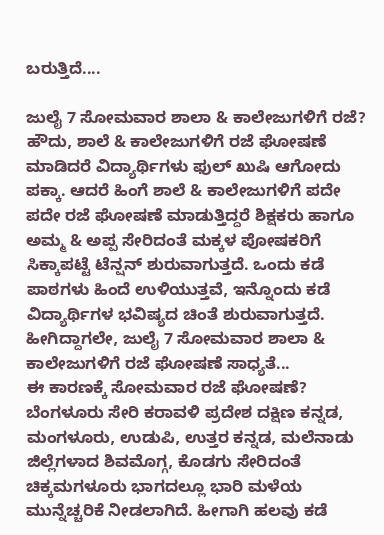ಬರುತ್ತಿದೆ....

ಜುಲೈ 7 ಸೋಮವಾರ ಶಾಲಾ & ಕಾಲೇಜುಗಳಿಗೆ ರಜೆ?
ಹೌದು, ಶಾಲೆ & ಕಾಲೇಜುಗಳಿಗೆ ರಜೆ ಘೋಷಣೆ ಮಾಡಿದರೆ ವಿದ್ಯಾರ್ಥಿಗಳು ಫುಲ್ ಖುಷಿ ಆಗೋದು ಪಕ್ಕಾ. ಆದರೆ ಹಿಂಗೆ ಶಾಲೆ & ಕಾಲೇಜುಗಳಿಗೆ ಪದೇ ಪದೇ ರಜೆ ಘೋಷಣೆ ಮಾಡುತ್ತಿದ್ದರೆ ಶಿಕ್ಷಕರು ಹಾಗೂ ಅಮ್ಮ & ಅಪ್ಪ ಸೇರಿದಂತೆ ಮಕ್ಕಳ ಪೋಷಕರಿಗೆ ಸಿಕ್ಕಾಪಟ್ಟೆ ಟೆನ್ಷನ್ ಶುರುವಾಗುತ್ತದೆ. ಒಂದು ಕಡೆ ಪಾಠಗಳು ಹಿಂದೆ ಉಳಿಯುತ್ತವೆ, ಇನ್ನೊಂದು ಕಡೆ ವಿದ್ಯಾರ್ಥಿಗಳ ಭವಿಷ್ಯದ ಚಿಂತೆ ಶುರುವಾಗುತ್ತದೆ. ಹೀಗಿದ್ದಾಗಲೇ, ಜುಲೈ 7 ಸೋಮವಾರ ಶಾಲಾ & ಕಾಲೇಜುಗಳಿಗೆ ರಜೆ ಘೋಷಣೆ ಸಾಧ್ಯತೆ...
ಈ ಕಾರಣಕ್ಕೆ ಸೋಮವಾರ ರಜೆ ಘೋಷಣೆ?
ಬೆಂಗಳೂರು ಸೇರಿ ಕರಾವಳಿ ಪ್ರದೇಶ ದಕ್ಷಿಣ ಕನ್ನಡ, ಮಂಗಳೂರು, ಉಡುಪಿ, ಉತ್ತರ ಕನ್ನಡ, ಮಲೆನಾಡು ಜಿಲ್ಲೆಗಳಾದ ಶಿವಮೊಗ್ಗ, ಕೊಡಗು ಸೇರಿದಂತೆ ಚಿಕ್ಕಮಗಳೂರು ಭಾಗದಲ್ಲೂ ಭಾರಿ ಮಳೆಯ ಮುನ್ನೆಚ್ಚರಿಕೆ ನೀಡಲಾಗಿದೆ. ಹೀಗಾಗಿ ಹಲವು ಕಡೆ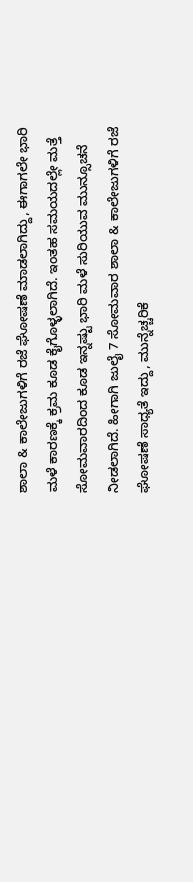ಶಾಲಾ & ಕಾಲೇಜುಗಳಿಗೆ ರಜೆ ಘೋಷಣೆ ಮಾಡಲಾಗಿದ್ದು, ಈಗಾಗಲೇ ಭಾರಿ ಮಳೆ ಕಾರಣಕ್ಕೆ ಕ್ರಮ ಕೂಡ ಕೈಗೊಳ್ಳಲಾಗಿದೆ. ಇಂತಹ ಸಮಯದಲ್ಲೇ ಮತ್ತೆ ಸೋಮವಾರದಿಂದ ಕೂಡ ಇನ್ನಷ್ಟು ಭಾರಿ ಮಳೆ ಸುರಿಯುವ ಮುನ್ಸೂಚನೆ ನೀಡಲಾಗಿದೆ. ಹೀಗಾಗಿ ಜುಲೈ 7 ಸೋಮವಾರ ಶಾಲಾ & ಕಾಲೇಜುಗಳಿಗೆ ರಜೆ ಘೋಷಣೆ ಸಾಧ್ಯತೆ ಇದ್ದು, ಮುನ್ನೆಚ್ಚರಿಕೆ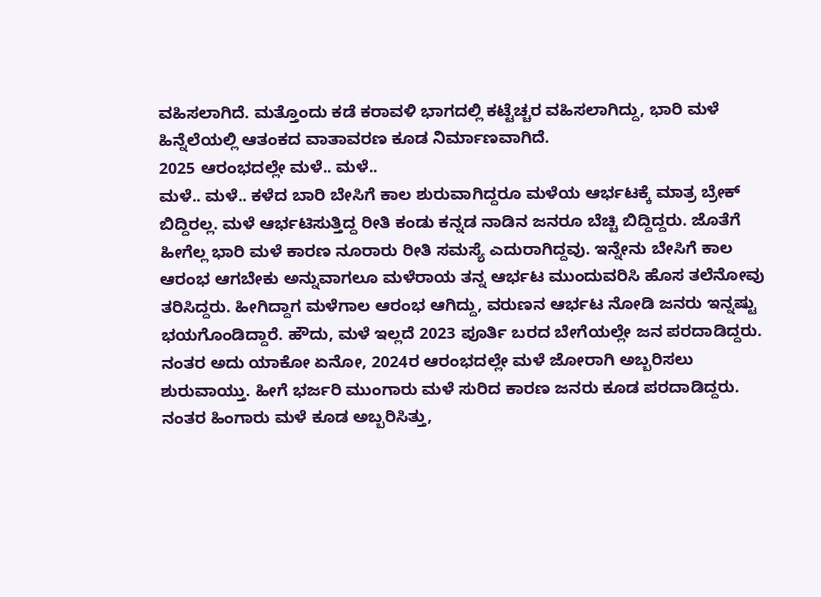ವಹಿಸಲಾಗಿದೆ. ಮತ್ತೊಂದು ಕಡೆ ಕರಾವಳಿ ಭಾಗದಲ್ಲಿ ಕಟ್ಟೆಚ್ಚರ ವಹಿಸಲಾಗಿದ್ದು, ಭಾರಿ ಮಳೆ ಹಿನ್ನೆಲೆಯಲ್ಲಿ ಆತಂಕದ ವಾತಾವರಣ ಕೂಡ ನಿರ್ಮಾಣವಾಗಿದೆ.
2025 ಆರಂಭದಲ್ಲೇ ಮಳೆ.. ಮಳೆ..
ಮಳೆ.. ಮಳೆ.. ಕಳೆದ ಬಾರಿ ಬೇಸಿಗೆ ಕಾಲ ಶುರುವಾಗಿದ್ದರೂ ಮಳೆಯ ಆರ್ಭಟಕ್ಕೆ ಮಾತ್ರ ಬ್ರೇಕ್ ಬಿದ್ದಿರಲ್ಲ. ಮಳೆ ಆರ್ಭಟಿಸುತ್ತಿದ್ದ ರೀತಿ ಕಂಡು ಕನ್ನಡ ನಾಡಿನ ಜನರೂ ಬೆಚ್ಚಿ ಬಿದ್ದಿದ್ದರು. ಜೊತೆಗೆ ಹೀಗೆಲ್ಲ ಭಾರಿ ಮಳೆ ಕಾರಣ ನೂರಾರು ರೀತಿ ಸಮಸ್ಯೆ ಎದುರಾಗಿದ್ದವು. ಇನ್ನೇನು ಬೇಸಿಗೆ ಕಾಲ ಆರಂಭ ಆಗಬೇಕು ಅನ್ನುವಾಗಲೂ ಮಳೆರಾಯ ತನ್ನ ಆರ್ಭಟ ಮುಂದುವರಿಸಿ ಹೊಸ ತಲೆನೋವು ತರಿಸಿದ್ದರು. ಹೀಗಿದ್ದಾಗ ಮಳೆಗಾಲ ಆರಂಭ ಆಗಿದ್ದು, ವರುಣನ ಆರ್ಭಟ ನೋಡಿ ಜನರು ಇನ್ನಷ್ಟು ಭಯಗೊಂಡಿದ್ದಾರೆ. ಹೌದು, ಮಳೆ ಇಲ್ಲದೆ 2023 ಪೂರ್ತಿ ಬರದ ಬೇಗೆಯಲ್ಲೇ ಜನ ಪರದಾಡಿದ್ದರು. ನಂತರ ಅದು ಯಾಕೋ ಏನೋ, 2024ರ ಆರಂಭದಲ್ಲೇ ಮಳೆ ಜೋರಾಗಿ ಅಬ್ಬರಿಸಲು ಶುರುವಾಯ್ತು. ಹೀಗೆ ಭರ್ಜರಿ ಮುಂಗಾರು ಮಳೆ ಸುರಿದ ಕಾರಣ ಜನರು ಕೂಡ ಪರದಾಡಿದ್ದರು. ನಂತರ ಹಿಂಗಾರು ಮಳೆ ಕೂಡ ಅಬ್ಬರಿಸಿತ್ತು,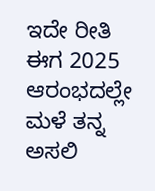ಇದೇ ರೀತಿ ಈಗ 2025 ಆರಂಭದಲ್ಲೇ ಮಳೆ ತನ್ನ ಅಸಲಿ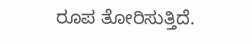ರೂಪ ತೋರಿಸುತ್ತಿದೆ.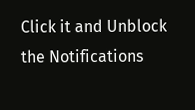Click it and Unblock the Notifications